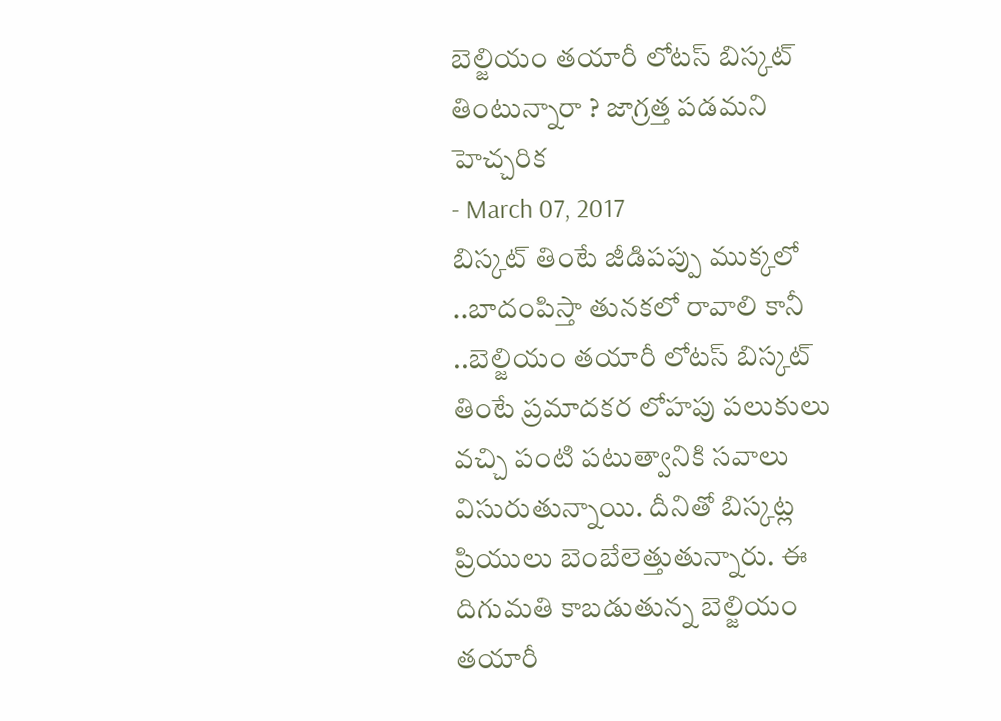బెల్జియం తయారీ లోటస్ బిస్కట్ తింటున్నారా ? జాగ్రత్త పడమని హెచ్చరిక
- March 07, 2017
బిస్కట్ తింటే జీడిపప్పు ముక్కలో ..బాదంపిస్తా తునకలో రావాలి కానీ ..బెల్జియం తయారీ లోటస్ బిస్కట్ తింటే ప్రమాదకర లోహపు పలుకులు వచ్చి పంటి పటుత్వానికి సవాలు విసురుతున్నాయి. దీనితో బిస్కట్ల ప్రియులు బెంబేలెత్తుతున్నారు. ఈ దిగుమతి కాబడుతున్న బెల్జియం తయారీ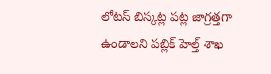లోటస్ బిస్కట్ల పట్ల జాగ్రత్తగా ఉండాలని పబ్లిక్ హెల్త్ శాఖ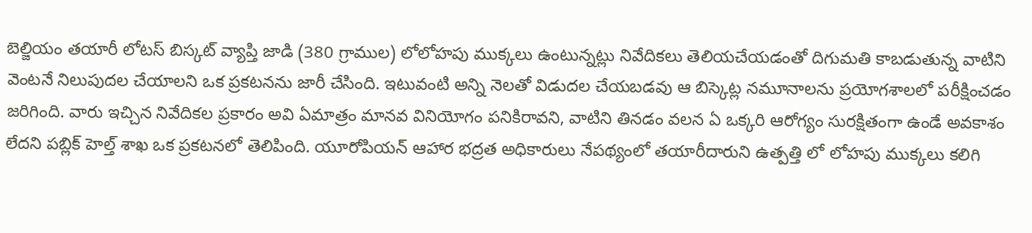బెల్జియం తయారీ లోటస్ బిస్కట్ వ్యాప్తి జాడి (380 గ్రాముల) లోలోహపు ముక్కలు ఉంటున్నట్లు నివేదికలు తెలియచేయడంతో దిగుమతి కాబడుతున్న వాటిని వెంటనే నిలుపుదల చేయాలని ఒక ప్రకటనను జారీ చేసింది. ఇటువంటి అన్ని నెలతో విడుదల చేయబడవు ఆ బిస్కెట్ల నమూనాలను ప్రయోగశాలలో పరీక్షించడం జరిగింది. వారు ఇచ్చిన నివేదికల ప్రకారం అవి ఏమాత్రం మానవ వినియోగం పనికిరావని, వాటిని తినడం వలన ఏ ఒక్కరి ఆరోగ్యం సురక్షితంగా ఉండే అవకాశం లేదని పబ్లిక్ హెల్త్ శాఖ ఒక ప్రకటనలో తెలిపింది. యూరోపియన్ ఆహార భద్రత అధికారులు నేపథ్యంలో తయారీదారుని ఉత్పత్తి లో లోహపు ముక్కలు కలిగి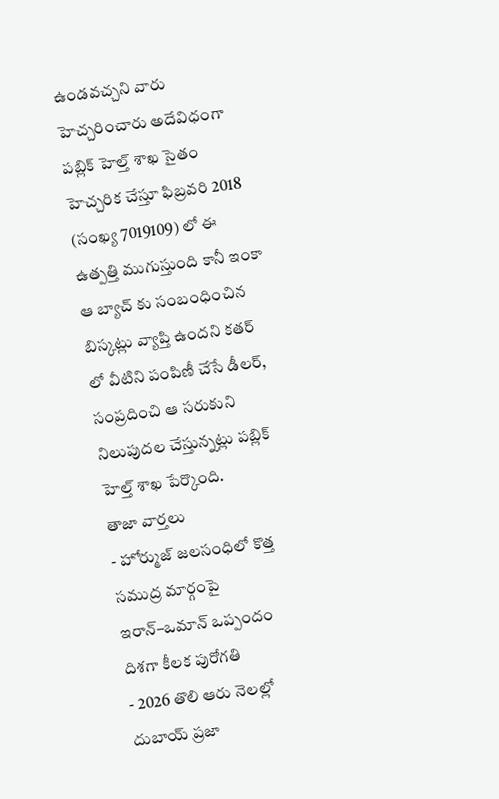ఉండవచ్చని వారు హెచ్చరించారు అదేవిధంగా పబ్లిక్ హెల్త్ శాఖ సైతం హెచ్చరిక చేస్తూ ఫిబ్రవరి 2018 (సంఖ్య 7019109) లో ఈ ఉత్పత్తి ముగుస్తుంది కానీ ఇంకా ఆ బ్యాచ్ కు సంబంధించిన బిస్కట్లు వ్యాప్తి ఉందని కతర్ లో వీటిని పంపిణీ చేసే డీలర్, సంప్రదించి ఆ సరుకుని నిలుపుదల చేస్తున్నట్లు పబ్లిక్ హెల్త్ శాఖ పేర్కొంది.
తాజా వార్తలు
- హోర్ముజ్ జలసంధిలో కొత్త సముద్ర మార్గంపై ఇరాన్–ఒమాన్ ఒప్పందం దిశగా కీలక పురోగతి
- 2026 తొలి ఆరు నెలల్లో దుబాయ్ ప్రజా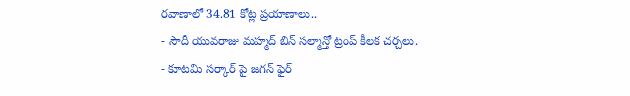రవాణాలో 34.81 కోట్ల ప్రయాణాలు..
- సౌదీ యువరాజు మహ్మద్ బిన్ సల్మాన్తో ట్రంప్ కీలక చర్చలు.
- కూటమి సర్కార్ పై జగన్ ఫైర్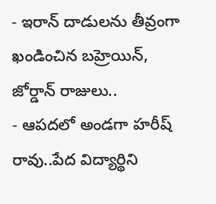- ఇరాన్ దాడులను తీవ్రంగా ఖండించిన బహ్రెయిన్, జోర్డాన్ రాజులు..
- ఆపదలో అండగా హరీష్ రావు..పేద విద్యార్థిని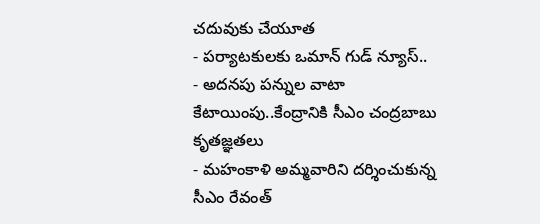చదువుకు చేయూత
- పర్యాటకులకు ఒమాన్ గుడ్ న్యూస్..
- అదనపు పన్నుల వాటా కేటాయింపు..కేంద్రానికి సీఎం చంద్రబాబు కృతజ్ఞతలు
- మహంకాళి అమ్మవారిని దర్శించుకున్న సీఎం రేవంత్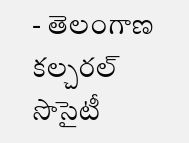- తెలంగాణ కల్చరల్ సొసైటీ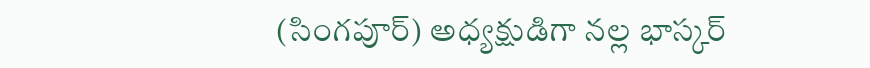(సింగపూర్) అధ్యక్షుడిగా నల్ల భాస్కర్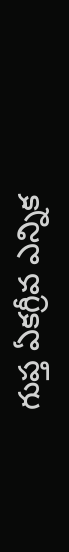గుప్త ఏకగ్రీవ ఎన్నిక